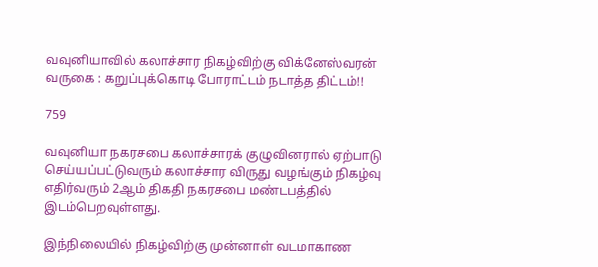வவுனியாவில் கலாச்சார நிகழ்விற்கு விக்னேஸ்வரன் வருகை : கறுப்புக்கொடி போராட்டம் நடாத்த திட்டம்!!

759

வவுனியா நகரசபை கலாச்சாரக் குழுவினரால் ஏற்பாடு செய்யப்பட்டுவரும் கலாச்சார விருது வழங்கும் நிகழ்வு எதிர்வரும் 2ஆம் திகதி நகரசபை மண்டபத்தில் இடம்பெறவுள்ளது.

இந்நிலையில் நிகழ்விற்கு முன்னாள் வடமாகாண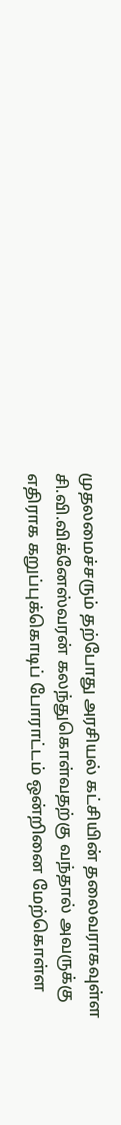முதலமைச்சரும் தற்போது அரசியல் கட்சியின் தலைவராகவுள்ள சி.வி.விக்னேஸ்வரன் கலந்துகொள்வதற்கு வந்தால் அவருக்கு எதிராக கறுப்புக்கொடிப் போராட்டம் ஒன்றினை மேற்கொள்ள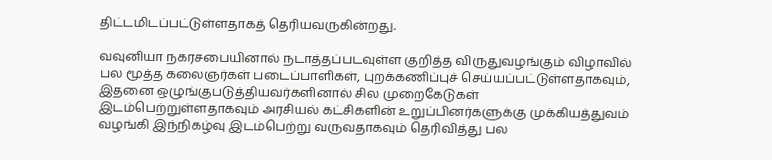திட்டமிடப்பட்டுள்ளதாகத் தெரியவருகின்றது.

வவுனியா நகரசபையினால் நடாத்தப்படவுள்ள குறித்த விருதுவழங்கும் விழாவில் பல மூத்த கலைஞர்கள் படைப்பாளிகள், புறக்கணிப்புச் செய்யப்பட்டுள்ளதாகவும், இதனை ஒழுங்குபடுத்தியவர்களினால் சில முறைகேடுகள் இடம்பெற்றுள்ளதாகவும் அரசியல் கட்சிகளின் உறுப்பினர்களுக்கு முக்கியத்துவம் வழங்கி இந்நிகழ்வு இடம்பெற்று வருவதாகவும் தெரிவித்து பல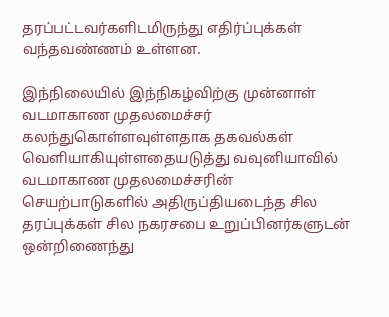தரப்பட்டவர்களிடமிருந்து எதிர்ப்புக்கள் வந்தவண்ணம் உள்ளன.

இந்நிலையில் இந்நிகழ்விற்கு முன்னாள் வடமாகாண முதலமைச்சர் கலந்துகொள்ளவுள்ளதாக தகவல்கள் வெளியாகியுள்ளதையடுத்து வவுனியாவில் வடமாகாண முதலமைச்சரின் செயற்பாடுகளில் அதிருப்தியடைந்த சில தரப்புக்கள் சில நகரசபை உறுப்பினர்களுடன் ஒன்றிணைந்து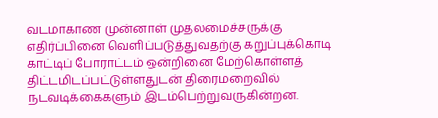வடமாகாண முன்னாள் முதலமைச்சருக்கு எதிர்ப்பினை வெளிப்படுத்துவதற்கு கறுப்புக்கொடி காட்டிப் போராட்டம் ஒன்றினை மேற்கொள்ளத் திட்டமிடப்பட்டுள்ளதுடன் திரைமறைவில் நடவடிக்கைகளும் இடம்பெற்றுவருகின்றன.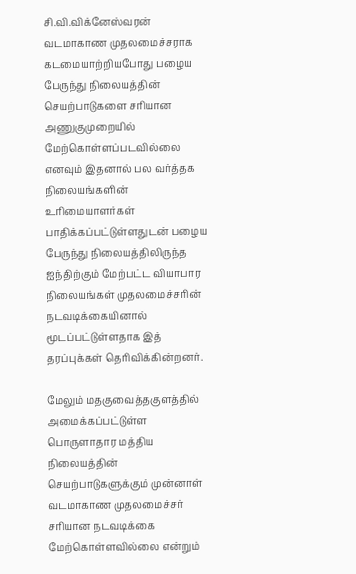சி.வி.விக்னேஸ்வரன் வடமாகாண முதலமைச்சராக கடமையாற்றியபோது பழைய பேருந்து நிலையத்தின் செயற்பாடுகளை சரியான அணுகுமுறையில் மேற்கொள்ளப்படவில்லை எனவும் இதனால் பல வர்த்தக நிலையங்களின் உரிமையாளர்கள் பாதிக்கப்பட்டுள்ளதுடன் பழைய பேருந்து நிலையத்திலிருந்த ஐந்திற்கும் மேற்பட்ட வியாபார நிலையங்கள் முதலமைச்சரின் நடவடிக்கையினால் மூடப்பட்டுள்ளதாக இத் தரப்புக்கள் தெரிவிக்கின்றனர்.

மேலும் மதகுவைத்தகுளத்தில் அமைக்கப்பட்டுள்ள பொருளாதார மத்திய நிலையத்தின் செயற்பாடுகளுக்கும் முன்னாள் வடமாகாண முதலமைச்சர் சரியான நடவடிக்கை மேற்கொள்ளவில்லை என்றும்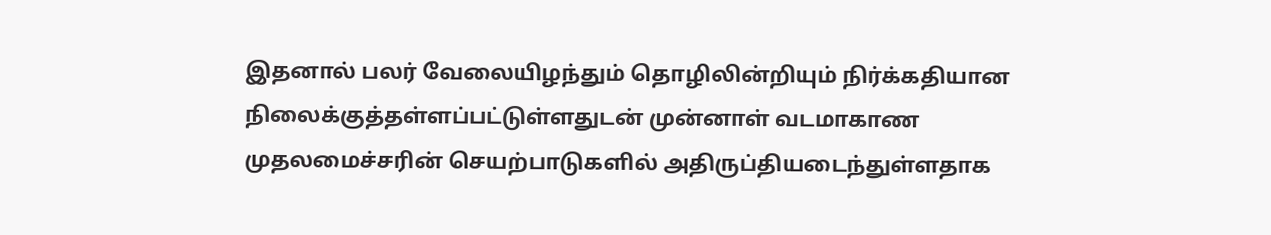இதனால் பலர் வேலையிழந்தும் தொழிலின்றியும் நிர்க்கதியான நிலைக்குத்தள்ளப்பட்டுள்ளதுடன் முன்னாள் வடமாகாண முதலமைச்சரின் செயற்பாடுகளில் அதிருப்தியடைந்துள்ளதாக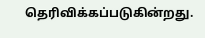தெரிவிக்கப்படுகின்றது.